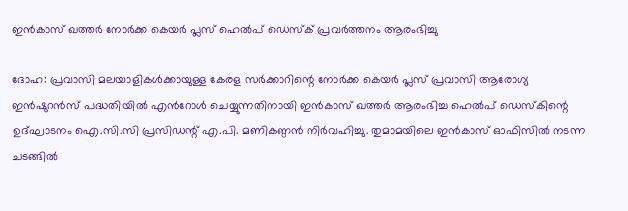ഇൻകാസ് ഖത്തർ നോർക്ക കെയർ പ്ലസ് ഹെൽപ് ഡെസ്ക് പ്രവർത്തനം ആരംഭിച്ചു

ദോഹ: പ്രവാസി മലയാളികൾക്കായുള്ള കേരള സർക്കാറിന്റെ നോർക്ക കെയർ പ്ലസ് പ്രവാസി ആരോഗ്യ ഇൻഷുറൻസ് പദ്ധതിയിൽ എൻറോൾ ചെയ്യുന്നതിനായി ഇൻകാസ് ഖത്തർ ആരംഭിച്ച ഹെൽപ് ഡെസ്കിന്റെ ഉദ്ഘാടനം ഐ.സി.സി പ്രസിഡന്റ് എ.പി. മണികണ്ഠൻ നിർവഹിച്ചു. തുമാമയിലെ ഇൻകാസ് ഓഫിസിൽ നടന്ന ചടങ്ങിൽ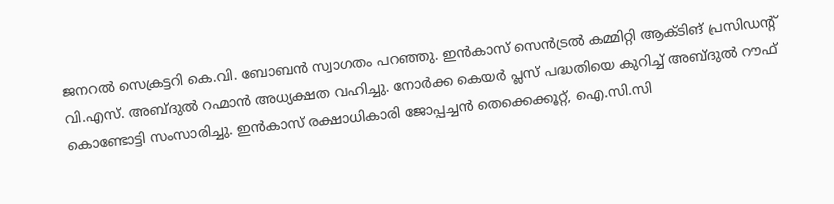ജനറൽ സെക്രട്ടറി കെ.വി. ബോബൻ സ്വാഗതം പറഞ്ഞു. ഇൻകാസ് സെൻട്രൽ കമ്മിറ്റി ആക്ടിങ് പ്രസിഡന്റ് വി.എസ്. അബ്ദുൽ റഹ്മാൻ അധ്യക്ഷത വഹിച്ചു. നോർക്ക കെയർ പ്ലസ് പദ്ധതിയെ കുറിച്ച് അബ്ദുൽ റൗഫ് കൊണ്ടോട്ടി സംസാരിച്ചു. ഇൻകാസ് രക്ഷാധികാരി ജോപ്പച്ചൻ തെക്കെക്കൂറ്റ്, ഐ.സി.സി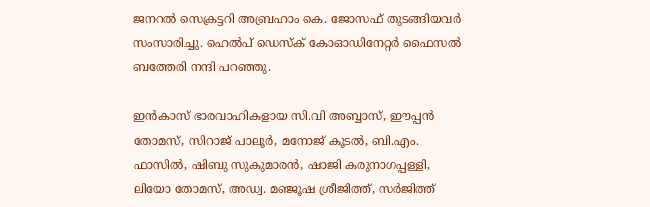ജനറൽ സെക്രട്ടറി അബ്രഹാം കെ. ജോസഫ് തുടങ്ങിയവർ സംസാരിച്ചു. ഹെൽപ് ഡെസ്ക് കോഓഡിനേറ്റർ ഫൈസൽ ബത്തേരി നന്ദി പറഞ്ഞു.

ഇൻകാസ് ഭാരവാഹികളായ സി.വി അബ്ബാസ്, ഈപ്പൻ തോമസ്, സിറാജ് പാലൂർ, മനോജ് കൂടൽ, ബി.എം. ഫാസിൽ, ഷിബു സുകുമാരൻ, ഷാജി കരുനാഗപ്പള്ളി, ലിയോ തോമസ്, അഡ്വ. മഞ്ജൂഷ ശ്രീജിത്ത്, സർജിത്ത്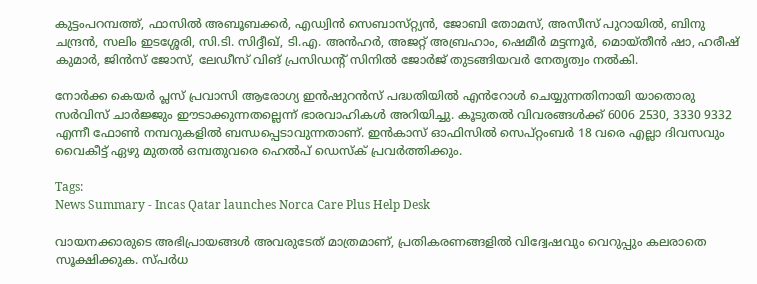കുട്ടംപറമ്പത്ത്, ഫാസിൽ അബൂബക്കർ, എഡ്വിൻ സെബാസ്‌റ്റ്യൻ, ജോബി തോമസ്, അസീസ് പുറായിൽ, ബിനു ചന്ദ്രൻ, സലിം ഇടശ്ശേരി, സി.ടി. സിദ്ദീഖ്, ടി.എ. അൻഹർ, അജറ്റ് അബ്രഹാം, ഷെമീർ മട്ടന്നൂർ, മൊയ്തീൻ ഷാ, ഹരീഷ് കുമാർ, ജിൻസ് ജോസ്, ലേഡീസ് വിങ് പ്രസിഡന്റ് സിനിൽ ജോർജ് തുടങ്ങിയവർ നേതൃത്വം നൽകി.

നോർക്ക കെയർ പ്ലസ് പ്രവാസി ആരോഗ്യ ഇൻഷുറൻസ് പദ്ധതിയിൽ എൻറോൾ ചെയ്യുന്നതിനായി യാതൊരു സർവിസ് ചാർജ്ജും ഈടാക്കുന്നതല്ലെന്ന് ഭാരവാഹികൾ അറിയിച്ചു. കൂടുതൽ വിവരങ്ങൾക്ക് 6006 2530, 3330 9332 എന്നീ ഫോൺ നമ്പറുകളിൽ ബന്ധപ്പെടാവുന്നതാണ്. ഇൻകാസ് ഓഫിസിൽ സെപ്റ്റംബർ 18 വരെ എല്ലാ ദിവസവും വൈകീട്ട് ഏഴു മുതൽ ഒമ്പതുവരെ ഹെൽപ് ഡെസ്ക് പ്രവർത്തിക്കും.

Tags:
News Summary - Incas Qatar launches Norca Care Plus Help Desk

വായനക്കാരുടെ അഭിപ്രായങ്ങള്‍ അവരുടേത് മാത്രമാണ്, പ്രതികരണങ്ങളിൽ വിദ്വേഷവും വെറുപ്പും കലരാതെ സൂക്ഷിക്കുക. സ്പർധ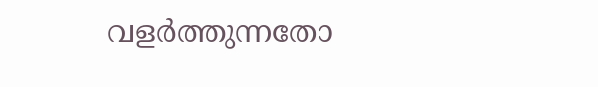വളർത്തുന്നതോ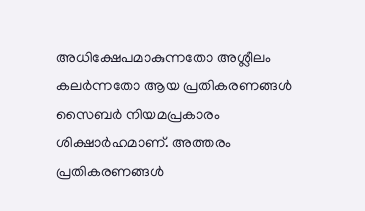അധിക്ഷേപമാകുന്നതോ അശ്ലീലം കലർന്നതോ ആയ പ്രതികരണങ്ങൾ സൈബർ നിയമപ്രകാരം ശിക്ഷാർഹമാണ്. അത്തരം പ്രതികരണങ്ങൾ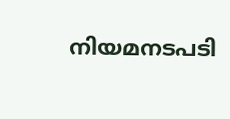നിയമനടപടി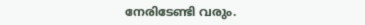നേരിടേണ്ടി വരും.